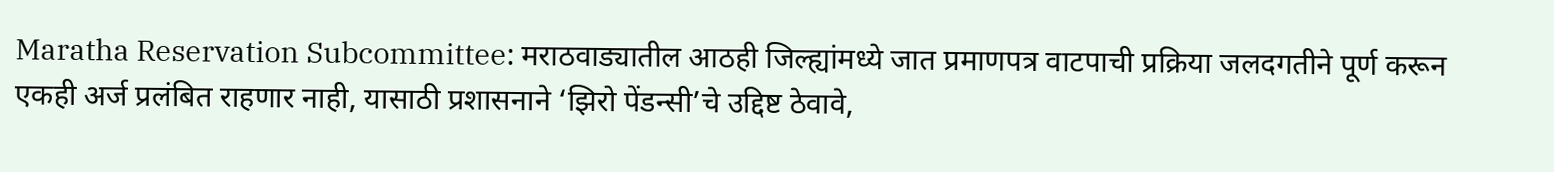Maratha Reservation Subcommittee: मराठवाड्यातील आठही जिल्ह्यांमध्ये जात प्रमाणपत्र वाटपाची प्रक्रिया जलदगतीने पूर्ण करून एकही अर्ज प्रलंबित राहणार नाही, यासाठी प्रशासनाने ‘झिरो पेंडन्सी’चे उद्दिष्ट ठेवावे,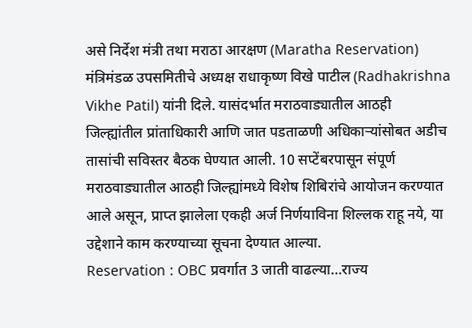असे निर्देश मंत्री तथा मराठा आरक्षण (Maratha Reservation) मंत्रिमंडळ उपसमितीचे अध्यक्ष राधाकृष्ण विखे पाटील (Radhakrishna Vikhe Patil) यांनी दिले. यासंदर्भात मराठवाड्यातील आठही जिल्ह्यांतील प्रांताधिकारी आणि जात पडताळणी अधिकाऱ्यांसोबत अडीच तासांची सविस्तर बैठक घेण्यात आली. 10 सप्टेंबरपासून संपूर्ण मराठवाड्यातील आठही जिल्ह्यांमध्ये विशेष शिबिरांचे आयोजन करण्यात आले असून, प्राप्त झालेला एकही अर्ज निर्णयाविना शिल्लक राहू नये, या उद्देशाने काम करण्याच्या सूचना देण्यात आल्या.
Reservation : OBC प्रवर्गात 3 जाती वाढल्या…राज्य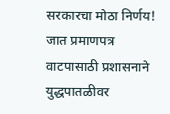सरकारचा मोठा निर्णय!
जात प्रमाणपत्र वाटपासाठी प्रशासनाने युद्धपातळीवर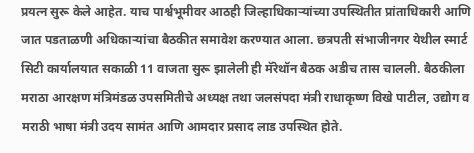प्रयत्न सुरू केले आहेत. याच पार्श्वभूमीवर आठही जिल्हाधिकाऱ्यांच्या उपस्थितीत प्रांताधिकारी आणि जात पडताळणी अधिकाऱ्यांचा बैठकीत समावेश करण्यात आला. छत्रपती संभाजीनगर येथील स्मार्ट सिटी कार्यालयात सकाळी 11 वाजता सुरू झालेली ही मॅरेथॉन बैठक अडीच तास चालली. बैठकीला मराठा आरक्षण मंत्रिमंडळ उपसमितीचे अध्यक्ष तथा जलसंपदा मंत्री राधाकृष्ण विखे पाटील, उद्योग व मराठी भाषा मंत्री उदय सामंत आणि आमदार प्रसाद लाड उपस्थित होते.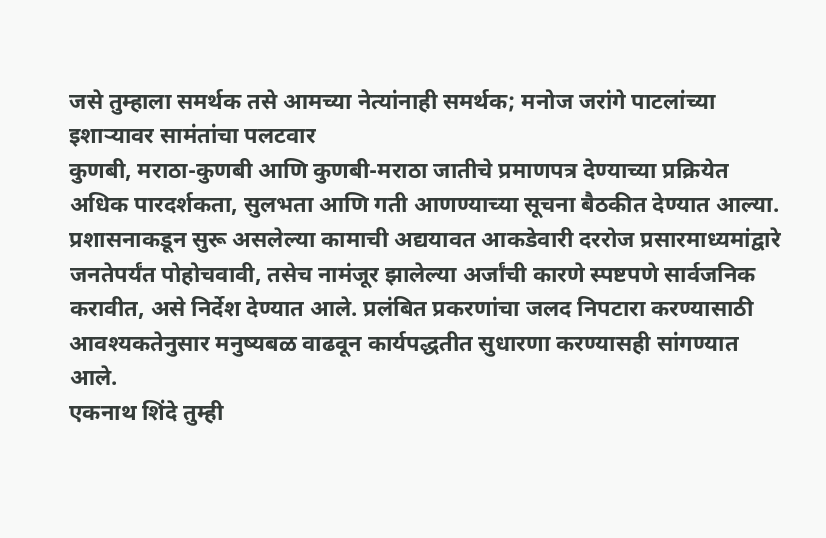जसे तुम्हाला समर्थक तसे आमच्या नेत्यांनाही समर्थक; मनोज जरांगे पाटलांच्या इशाऱ्यावर सामंतांचा पलटवार
कुणबी, मराठा-कुणबी आणि कुणबी-मराठा जातीचे प्रमाणपत्र देण्याच्या प्रक्रियेत अधिक पारदर्शकता, सुलभता आणि गती आणण्याच्या सूचना बैठकीत देण्यात आल्या. प्रशासनाकडून सुरू असलेल्या कामाची अद्ययावत आकडेवारी दररोज प्रसारमाध्यमांद्वारे जनतेपर्यंत पोहोचवावी, तसेच नामंजूर झालेल्या अर्जांची कारणे स्पष्टपणे सार्वजनिक करावीत, असे निर्देश देण्यात आले. प्रलंबित प्रकरणांचा जलद निपटारा करण्यासाठी आवश्यकतेनुसार मनुष्यबळ वाढवून कार्यपद्धतीत सुधारणा करण्यासही सांगण्यात आले.
एकनाथ शिंदे तुम्ही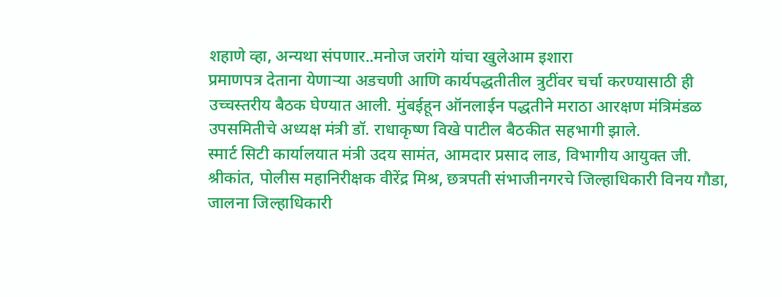शहाणे व्हा, अन्यथा संपणार..मनोज जरांगे यांचा खुलेआम इशारा
प्रमाणपत्र देताना येणाऱ्या अडचणी आणि कार्यपद्धतीतील त्रुटींवर चर्चा करण्यासाठी ही उच्चस्तरीय बैठक घेण्यात आली. मुंबईहून ऑनलाईन पद्धतीने मराठा आरक्षण मंत्रिमंडळ उपसमितीचे अध्यक्ष मंत्री डॉ. राधाकृष्ण विखे पाटील बैठकीत सहभागी झाले.
स्मार्ट सिटी कार्यालयात मंत्री उदय सामंत, आमदार प्रसाद लाड, विभागीय आयुक्त जी. श्रीकांत, पोलीस महानिरीक्षक वीरेंद्र मिश्र, छत्रपती संभाजीनगरचे जिल्हाधिकारी विनय गौडा, जालना जिल्हाधिकारी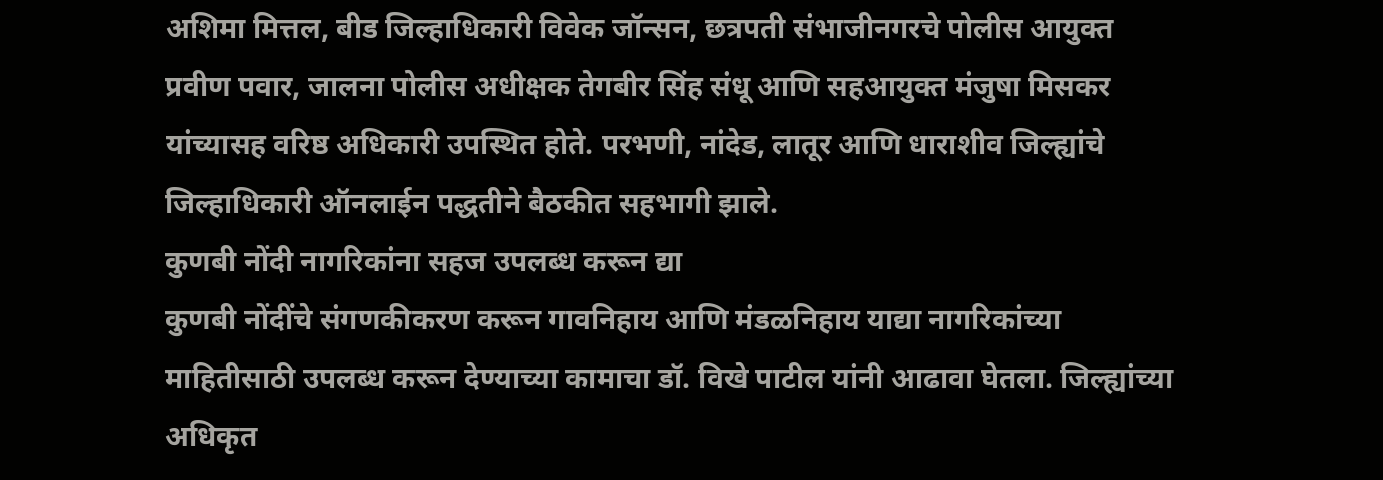अशिमा मित्तल, बीड जिल्हाधिकारी विवेक जॉन्सन, छत्रपती संभाजीनगरचे पोलीस आयुक्त प्रवीण पवार, जालना पोलीस अधीक्षक तेगबीर सिंह संधू आणि सहआयुक्त मंजुषा मिसकर यांच्यासह वरिष्ठ अधिकारी उपस्थित होते. परभणी, नांदेड, लातूर आणि धाराशीव जिल्ह्यांचे जिल्हाधिकारी ऑनलाईन पद्धतीने बैठकीत सहभागी झाले.
कुणबी नोंदी नागरिकांना सहज उपलब्ध करून द्या
कुणबी नोंदींचे संगणकीकरण करून गावनिहाय आणि मंडळनिहाय याद्या नागरिकांच्या माहितीसाठी उपलब्ध करून देण्याच्या कामाचा डॉ. विखे पाटील यांनी आढावा घेतला. जिल्ह्यांच्या अधिकृत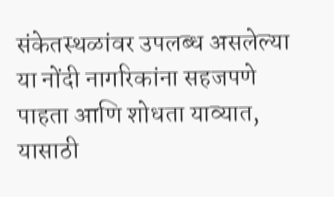संकेतस्थळांवर उपलब्ध असलेल्या या नोंदी नागरिकांना सहजपणे पाहता आणि शोधता याव्यात, यासाठी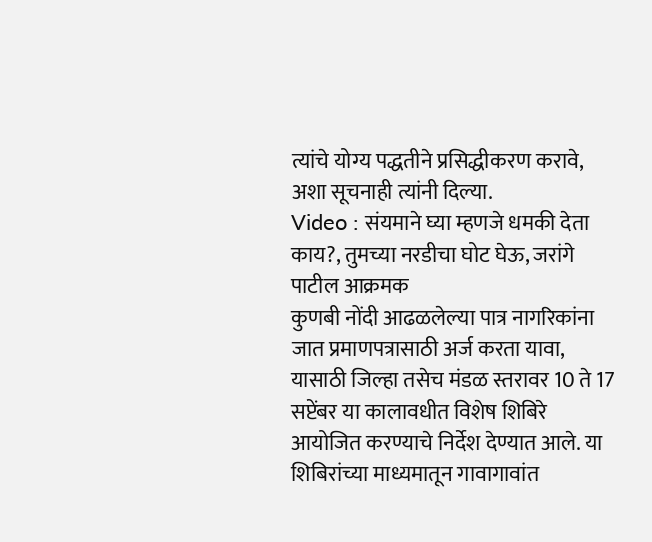त्यांचे योग्य पद्धतीने प्रसिद्धीकरण करावे, अशा सूचनाही त्यांनी दिल्या.
Video : संयमाने घ्या म्हणजे धमकी देता काय?, तुमच्या नरडीचा घोट घेऊ, जरांगे पाटील आक्रमक
कुणबी नोंदी आढळलेल्या पात्र नागरिकांना जात प्रमाणपत्रासाठी अर्ज करता यावा, यासाठी जिल्हा तसेच मंडळ स्तरावर 10 ते 17 सप्टेंबर या कालावधीत विशेष शिबिरे आयोजित करण्याचे निर्देश देण्यात आले. या शिबिरांच्या माध्यमातून गावागावांत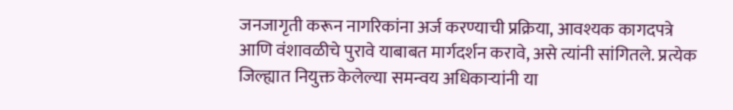जनजागृती करून नागरिकांना अर्ज करण्याची प्रक्रिया, आवश्यक कागदपत्रे आणि वंशावळीचे पुरावे याबाबत मार्गदर्शन करावे, असे त्यांनी सांगितले. प्रत्येक जिल्ह्यात नियुक्त केलेल्या समन्वय अधिकाऱ्यांनी या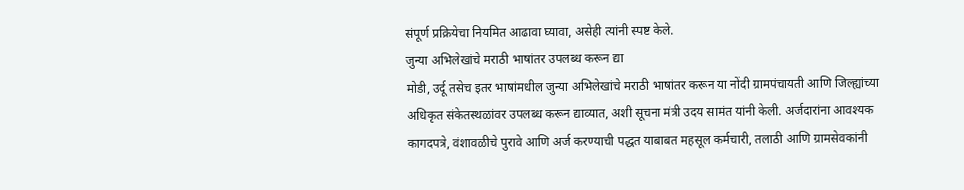संपूर्ण प्रक्रियेचा नियमित आढावा घ्यावा, असेही त्यांनी स्पष्ट केले.
जुन्या अभिलेखांचे मराठी भाषांतर उपलब्ध करून द्या
मोडी, उर्दू तसेच इतर भाषांमधील जुन्या अभिलेखांचे मराठी भाषांतर करून या नोंदी ग्रामपंचायती आणि जिल्ह्यांच्या अधिकृत संकेतस्थळांवर उपलब्ध करून द्याव्यात, अशी सूचना मंत्री उदय सामंत यांनी केली. अर्जदारांना आवश्यक कागदपत्रे, वंशावळीचे पुरावे आणि अर्ज करण्याची पद्धत याबाबत महसूल कर्मचारी, तलाठी आणि ग्रामसेवकांनी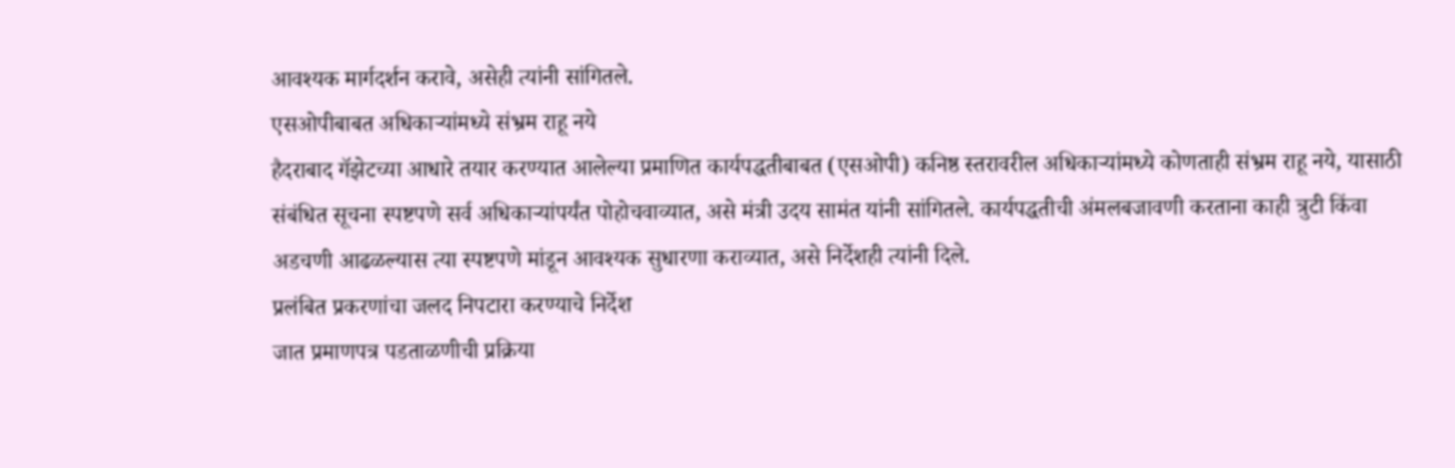आवश्यक मार्गदर्शन करावे, असेही त्यांनी सांगितले.
एसओपीबाबत अधिकाऱ्यांमध्ये संभ्रम राहू नये
हैदराबाद गॅझेटच्या आधारे तयार करण्यात आलेल्या प्रमाणित कार्यपद्धतीबाबत (एसओपी) कनिष्ठ स्तरावरील अधिकाऱ्यांमध्ये कोणताही संभ्रम राहू नये, यासाठी संबंधित सूचना स्पष्टपणे सर्व अधिकाऱ्यांपर्यंत पोहोचवाव्यात, असे मंत्री उदय सामंत यांनी सांगितले. कार्यपद्धतीची अंमलबजावणी करताना काही त्रुटी किंवा अडचणी आढळल्यास त्या स्पष्टपणे मांडून आवश्यक सुधारणा कराव्यात, असे निर्देशही त्यांनी दिले.
प्रलंबित प्रकरणांचा जलद निपटारा करण्याचे निर्देश
जात प्रमाणपत्र पडताळणीची प्रक्रिया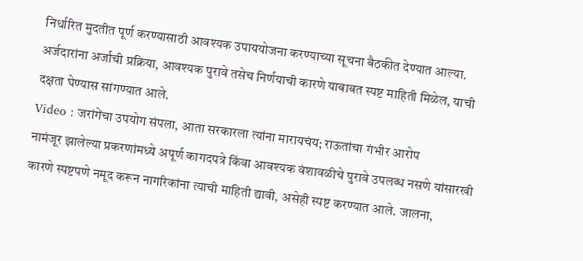निर्धारित मुदतीत पूर्ण करण्यासाठी आवश्यक उपाययोजना करण्याच्या सूचना बैठकीत देण्यात आल्या. अर्जदारांना अर्जाची प्रक्रिया, आवश्यक पुरावे तसेच निर्णयाची कारणे याबाबत स्पष्ट माहिती मिळेल, याची दक्षता घेण्यास सांगण्यात आले.
Video : जरांगेंचा उपयोग संपला, आता सरकारला त्यांना मारायचंय; राऊतांचा गंभीर आरोप
नामंजूर झालेल्या प्रकरणांमध्ये अपूर्ण कागदपत्रे किंवा आवश्यक वंशावळीचे पुरावे उपलब्ध नसणे यांसारखी कारणे स्पष्टपणे नमूद करून नागरिकांना त्याची माहिती द्यावी, असेही स्पष्ट करण्यात आले. जालना,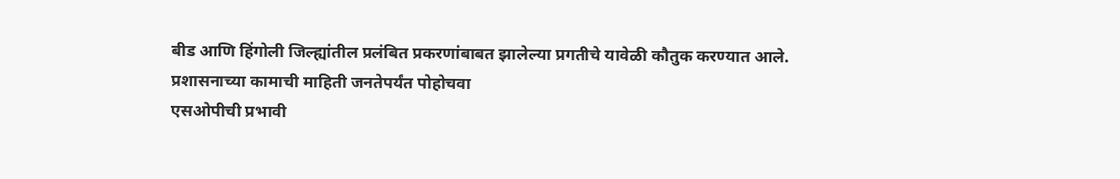बीड आणि हिंगोली जिल्ह्यांतील प्रलंबित प्रकरणांबाबत झालेल्या प्रगतीचे यावेळी कौतुक करण्यात आले.
प्रशासनाच्या कामाची माहिती जनतेपर्यंत पोहोचवा
एसओपीची प्रभावी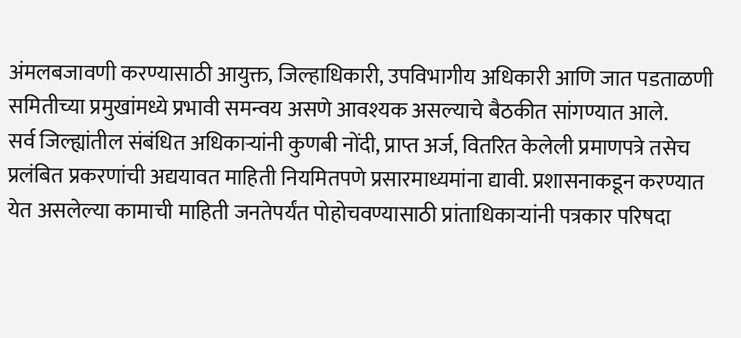अंमलबजावणी करण्यासाठी आयुक्त, जिल्हाधिकारी, उपविभागीय अधिकारी आणि जात पडताळणी समितीच्या प्रमुखांमध्ये प्रभावी समन्वय असणे आवश्यक असल्याचे बैठकीत सांगण्यात आले.
सर्व जिल्ह्यांतील संबंधित अधिकाऱ्यांनी कुणबी नोंदी, प्राप्त अर्ज, वितरित केलेली प्रमाणपत्रे तसेच प्रलंबित प्रकरणांची अद्ययावत माहिती नियमितपणे प्रसारमाध्यमांना द्यावी. प्रशासनाकडून करण्यात येत असलेल्या कामाची माहिती जनतेपर्यंत पोहोचवण्यासाठी प्रांताधिकाऱ्यांनी पत्रकार परिषदा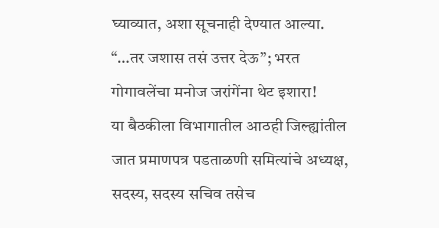घ्याव्यात, अशा सूचनाही देण्यात आल्या.
“…तर जशास तसं उत्तर देऊ”; भरत गोगावलेंचा मनोज जरांगेंना थेट इशारा!
या बैठकीला विभागातील आठही जिल्ह्यांतील जात प्रमाणपत्र पडताळणी समित्यांचे अध्यक्ष, सदस्य, सदस्य सचिव तसेच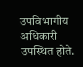उपविभागीय अधिकारी उपस्थित होते.